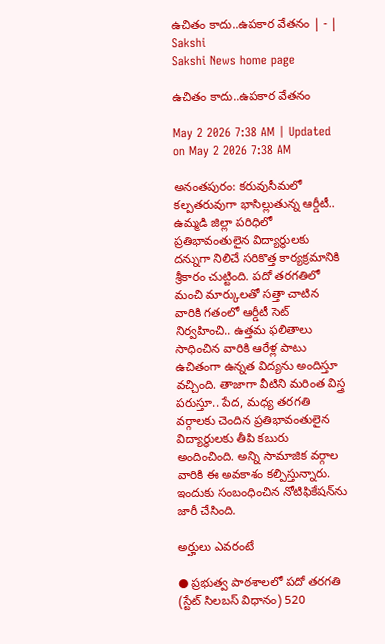ఉచితం కాదు..ఉపకార వేతనం | - | Sakshi
Sakshi News home page

ఉచితం కాదు..ఉపకార వేతనం

May 2 2026 7:38 AM | Updated on May 2 2026 7:38 AM

అనంతపురం: కరువుసీమలో కల్పతరువుగా భాసిల్లుతున్న ఆర్డీటీ.. ఉమ్మడి జిల్లా పరిధిలో ప్రతిభావంతులైన విద్యార్థులకు దన్నుగా నిలిచే సరికొత్త కార్యక్రమానికి శ్రీకారం చుట్టింది. పదో తరగతిలో మంచి మార్కులతో సత్తా చాటిన వారికి గతంలో ఆర్డీటీ సెట్‌ నిర్వహించి.. ఉత్తమ ఫలితాలు సాధించిన వారికి ఆరేళ్ల పాటు ఉచితంగా ఉన్నత విద్యను అందిస్తూ వచ్చింది. తాజాగా వీటిని మరింత విస్త్ర పరుస్తూ.. పేద, మధ్య తరగతి వర్గాలకు చెందిన ప్రతిభావంతులైన విద్యార్థులకు తీపి కబురు అందించింది. అన్ని సామాజిక వర్గాల వారికి ఈ అవకాశం కల్పిస్తున్నారు. ఇందుకు సంబంధించిన నోటిఫికేషన్‌ను జారీ చేసింది.

అర్హులు ఎవరంటే

● ప్రభుత్వ పాఠశాలలో పదో తరగతి (స్టేట్‌ సిలబస్‌ విధానం) 520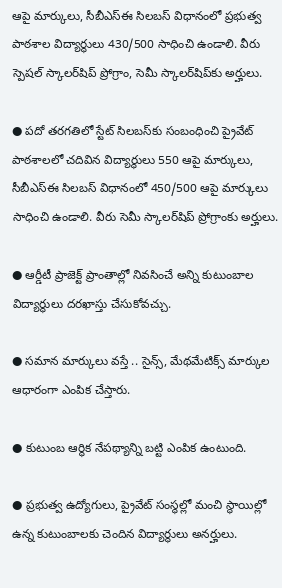ఆపై మార్కులు, సీబీఎస్‌ఈ సిలబస్‌ విధానంలో ప్రభుత్వ పాఠశాల విద్యార్థులు 430/500 సాధించి ఉండాలి. వీరు స్పెషల్‌ స్కాలర్‌షిప్‌ ప్రోగ్రాం, సెమీ స్కాలర్‌షిప్‌కు అర్హులు.

● పదో తరగతిలో స్టేట్‌ సిలబస్‌కు సంబంధించి ప్రైవేట్‌ పాఠశాలలో చదివిన విద్యార్థులు 550 ఆపై మార్కులు, సీబీఎస్‌ఈ సిలబస్‌ విధానంలో 450/500 ఆపై మార్కులు సాధించి ఉండాలి. వీరు సెమీ స్కాలర్‌షిప్‌ ప్రోగ్రాంకు అర్హులు.

● ఆర్డీటీ ప్రాజెక్ట్‌ ప్రాంతాల్లో నివసించే అన్ని కుటుంబాల విద్యార్థులు దరఖాస్తు చేసుకోవచ్చు.

● సమాన మార్కులు వస్తే .. సైన్స్‌, మేథమేటిక్స్‌ మార్కుల ఆధారంగా ఎంపిక చేస్తారు.

● కుటుంబ ఆర్థిక నేపథ్యాన్ని బట్టి ఎంపిక ఉంటుంది.

● ప్రభుత్వ ఉద్యోగులు, ప్రైవేట్‌ సంస్థల్లో మంచి స్థాయిల్లో ఉన్న కుటుంబాలకు చెందిన విద్యార్థులు అనర్హులు.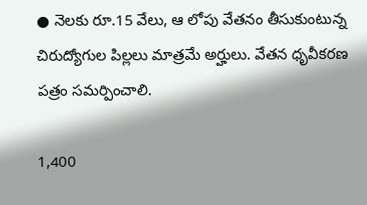● నెలకు రూ.15 వేలు, ఆ లోపు వేతనం తీసుకుంటున్న చిరుద్యోగుల పిల్లలు మాత్రమే అర్హులు. వేతన ధృవీకరణ పత్రం సమర్పించాలి.

1,400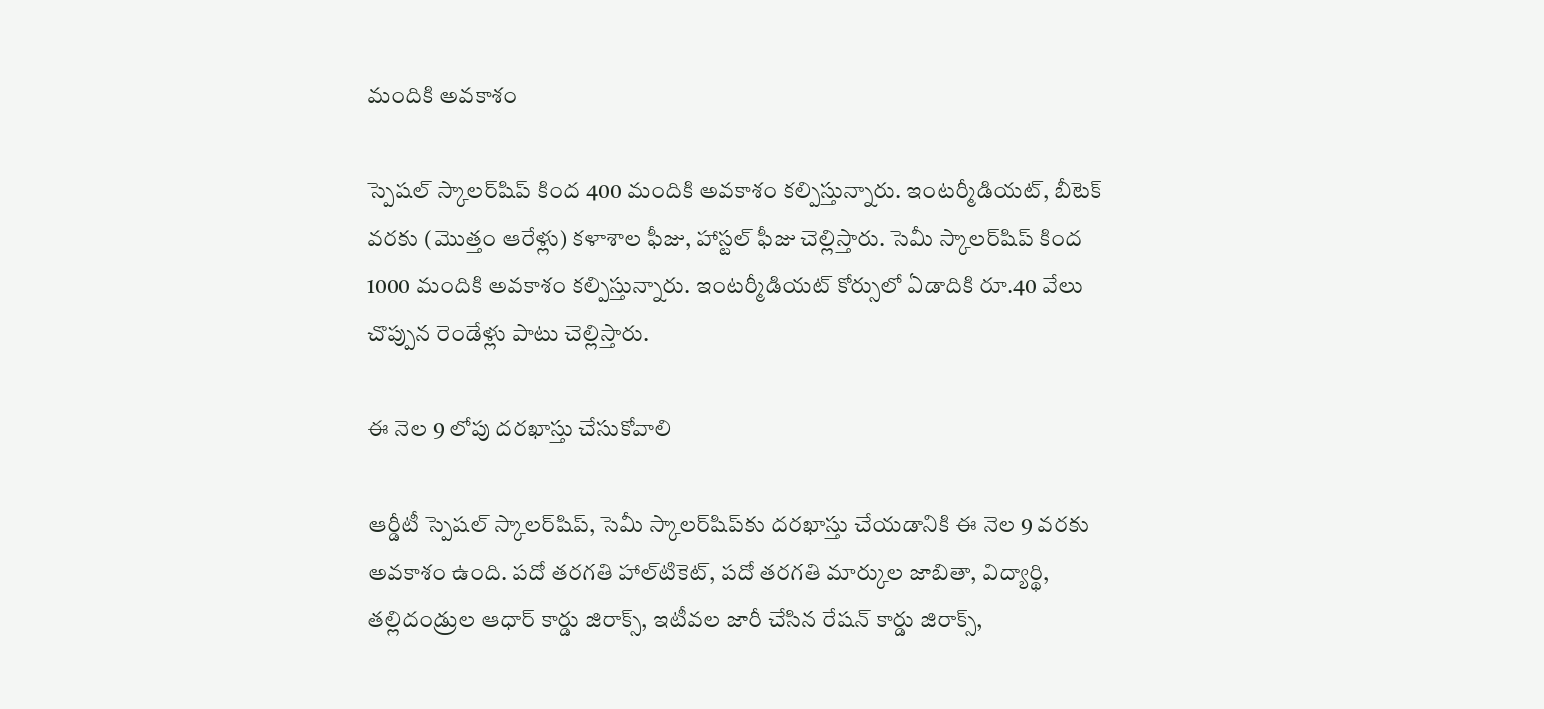మందికి అవకాశం

స్పెషల్‌ స్కాలర్‌షిప్‌ కింద 400 మందికి అవకాశం కల్పిస్తున్నారు. ఇంటర్మీడియట్‌, బీటెక్‌ వరకు (మొత్తం ఆరేళ్లు) కళాశాల ఫీజు, హాస్టల్‌ ఫీజు చెల్లిస్తారు. సెమీ స్కాలర్‌షిప్‌ కింద 1000 మందికి అవకాశం కల్పిస్తున్నారు. ఇంటర్మీడియట్‌ కోర్సులో ఏడాదికి రూ.40 వేలు చొప్పున రెండేళ్లు పాటు చెల్లిస్తారు.

ఈ నెల 9 లోపు దరఖాస్తు చేసుకోవాలి

ఆర్డీటీ స్పెషల్‌ స్కాలర్‌షిప్‌, సెమీ స్కాలర్‌షిప్‌కు దరఖాస్తు చేయడానికి ఈ నెల 9 వరకు అవకాశం ఉంది. పదో తరగతి హాల్‌టికెట్‌, పదో తరగతి మార్కుల జాబితా, విద్యార్థి, తల్లిదండ్రుల ఆధార్‌ కార్డు జిరాక్స్‌, ఇటీవల జారీ చేసిన రేషన్‌ కార్డు జిరాక్స్‌,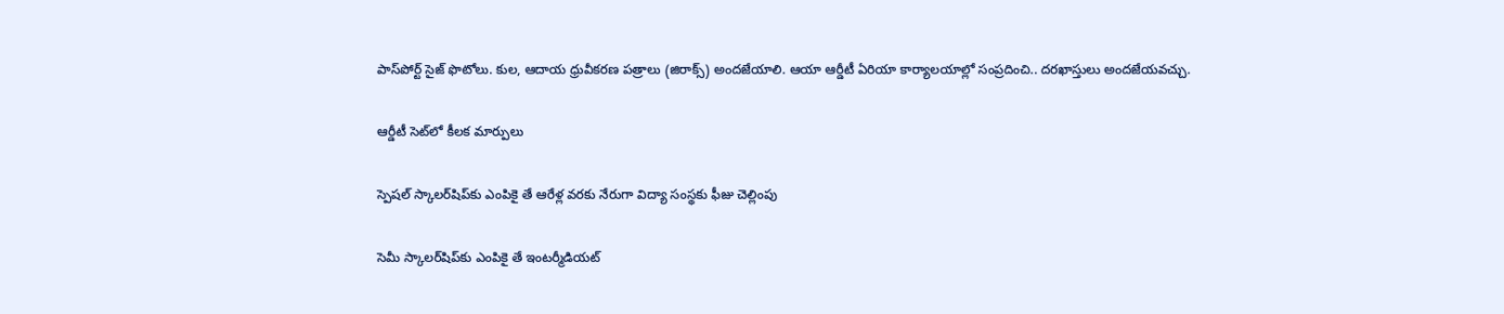పాస్‌పోర్ట్‌ సైజ్‌ ఫొటోలు. కుల, ఆదాయ ధ్రువీకరణ పత్రాలు (జిరాక్స్‌) అందజేయాలి. ఆయా ఆర్డీటీ ఏరియా కార్యాలయాల్లో సంప్రదించి.. దరఖాస్తులు అందజేయవచ్చు.

ఆర్డీటీ సెట్‌లో కీలక మార్పులు

స్పెషల్‌ స్కాలర్‌షిప్‌కు ఎంపికై తే ఆరేళ్ల వరకు నేరుగా విద్యా సంస్థకు ఫీజు చెల్లింపు

సెమీ స్కాలర్‌షిప్‌కు ఎంపికై తే ఇంటర్మీడియట్‌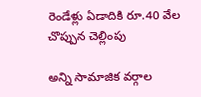రెండేళ్లు ఏడాదికి రూ.40 వేల చొప్పున చెల్లింపు

అన్ని సామాజిక వర్గాల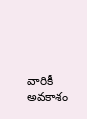వారికీ అవకాశం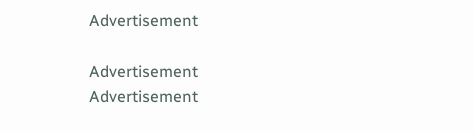Advertisement

Advertisement
Advertisement